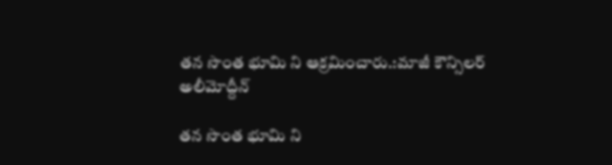తన సొంత భూమి ని ఆక్రమించారు.:మాజీ కౌన్సిలర్ అలీమోద్దీన్

తన సొంత భూమి ని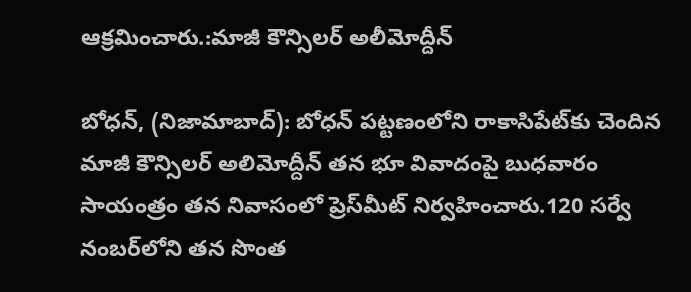ఆక్రమించారు.:మాజీ కౌన్సిలర్ అలీమోద్దీన్

బోధన్, (నిజామాబాద్): బోధన్ పట్టణంలోని రాకాసిపేట్‌కు చెందిన మాజీ కౌన్సిలర్ అలిమోద్దీన్ తన భూ వివాదంపై బుధవారం సాయంత్రం తన నివాసంలో ప్రెస్‌మీట్ నిర్వహించారు.120 సర్వే నంబర్‌లోని తన సొంత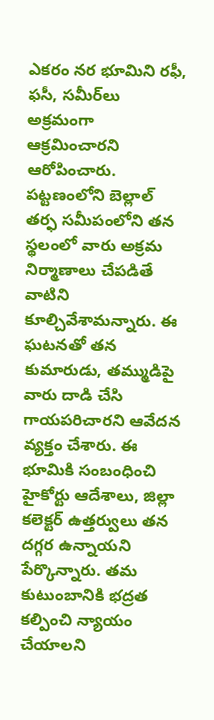ఎకరం నర భూమిని రఫీ, ఫసీ, సమీర్‌లు అక్రమంగా ఆక్రమించారని ఆరోపించారు. పట్టణంలోని బెల్లాల్ తర్ఫ సమీపంలోని తన స్థలంలో వారు అక్రమ నిర్మాణాలు చేపడితే వాటిని కూల్చివేశామన్నారు. ఈ ఘటనతో తన కుమారుడు, తమ్ముడిపై వారు దాడి చేసి గాయపరిచారని ఆవేదన వ్యక్తం చేశారు. ఈ భూమికి సంబంధించి హైకోర్టు ఆదేశాలు, జిల్లా కలెక్టర్ ఉత్తర్వులు తన దగ్గర ఉన్నాయని పేర్కొన్నారు. తమ కుటుంబానికి భద్రత కల్పించి న్యాయం చేయాలని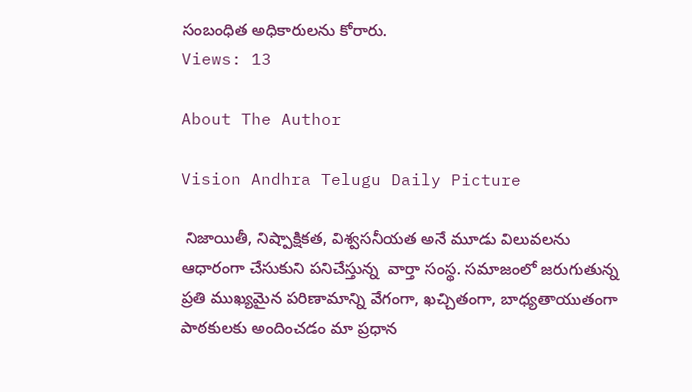సంబంధిత అధికారులను కోరారు.
Views: 13

About The Author

Vision Andhra Telugu Daily Picture

 నిజాయితీ, నిష్పాక్షికత, విశ్వసనీయత అనే మూడు విలువలను ఆధారంగా చేసుకుని పనిచేస్తున్న  వార్తా సంస్థ. సమాజంలో జరుగుతున్న ప్రతి ముఖ్యమైన పరిణామాన్ని వేగంగా, ఖచ్చితంగా, బాధ్యతాయుతంగా పాఠకులకు అందించడం మా ప్రధాన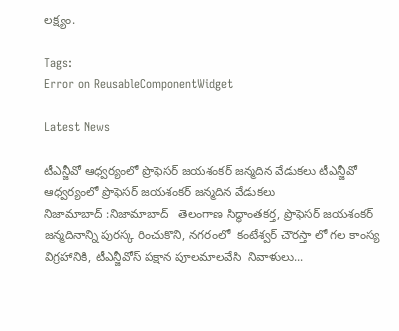లక్ష్యం.

Tags:
Error on ReusableComponentWidget

Latest News

టీఎన్జీవో ఆధ్వర్యంలో ప్రొఫెసర్ జయశంకర్ జన్మదిన వేడుకలు టీఎన్జీవో ఆధ్వర్యంలో ప్రొఫెసర్ జయశంకర్ జన్మదిన వేడుకలు
నిజామాబాద్ :నిజామాబాద్   తెలంగాణ సిద్ధాంతకర్త, ప్రొఫెసర్ జయశంకర్  జన్మదినాన్ని పురస్క రించుకొని, నగరంలో  కంటేశ్వర్ చౌరస్తా లో గల కాంస్య విగ్రహానికి, టీఎన్జీవోస్ పక్షాన పూలమాలవేసి  నివాళులు...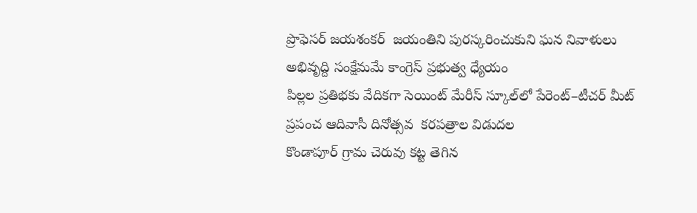ప్రొఫెసర్ జయశంకర్  జయంతిని పురస్కరించుకుని ఘన నివాళులు
అభివృద్ది సంక్షేమమే కాంగ్రెస్ ప్రభుత్వ ధ్యేయం
పిల్లల ప్రతిభకు వేదికగా సెయింట్ మేరీస్ స్కూల్‌లో పేరెంట్–టీచర్ మీట్
ప్రపంచ ఆదివాసీ దినోత్సవ  కరపత్రాల విడుదల
కొండాపూర్ గ్రామ చెరువు కట్ట తెగిన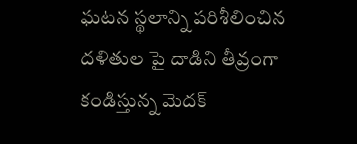ఘటన స్థలాన్ని పరిశీలించిన
దళితుల పై దాడిని తీవ్రంగా కండిస్తున్న మెదక్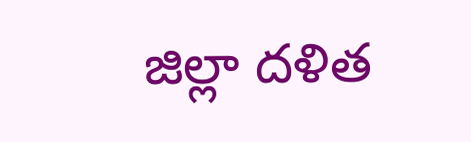జిల్లా దళిత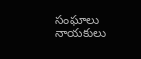సంఘాలు నాయకులు